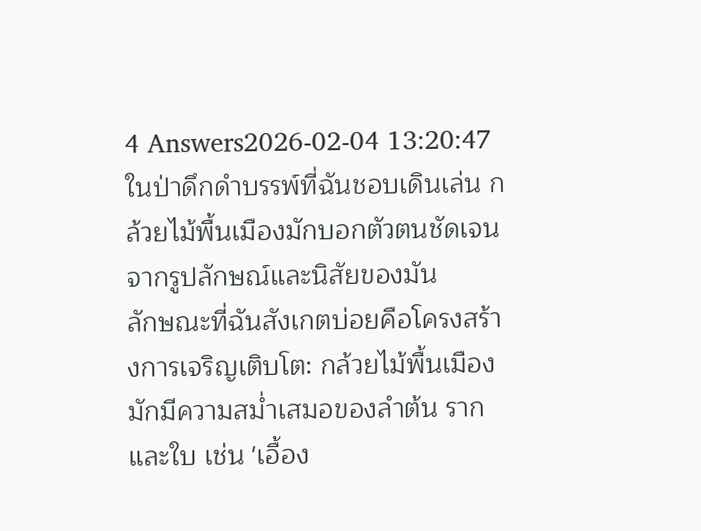4 Answers2026-02-04 13:20:47
ในป่าดึกดำบรรพ์ที่ฉันชอบเดินเล่น กล้วยไม้พื้นเมืองมักบอกตัวตนชัดเจนจากรูปลักษณ์และนิสัยของมัน
ลักษณะที่ฉันสังเกตบ่อยคือโครงสร้างการเจริญเติบโต: กล้วยไม้พื้นเมืองมักมีความสม่ำเสมอของลำต้น ราก และใบ เช่น 'เอื้อง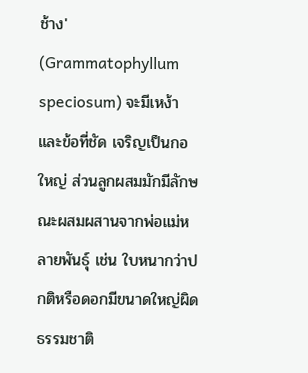ช้าง' (Grammatophyllum speciosum) จะมีเหง้าและข้อที่ชัด เจริญเป็นกอใหญ่ ส่วนลูกผสมมักมีลักษณะผสมผสานจากพ่อแม่หลายพันธุ์ เช่น ใบหนากว่าปกติหรือดอกมีขนาดใหญ่ผิดธรรมชาติ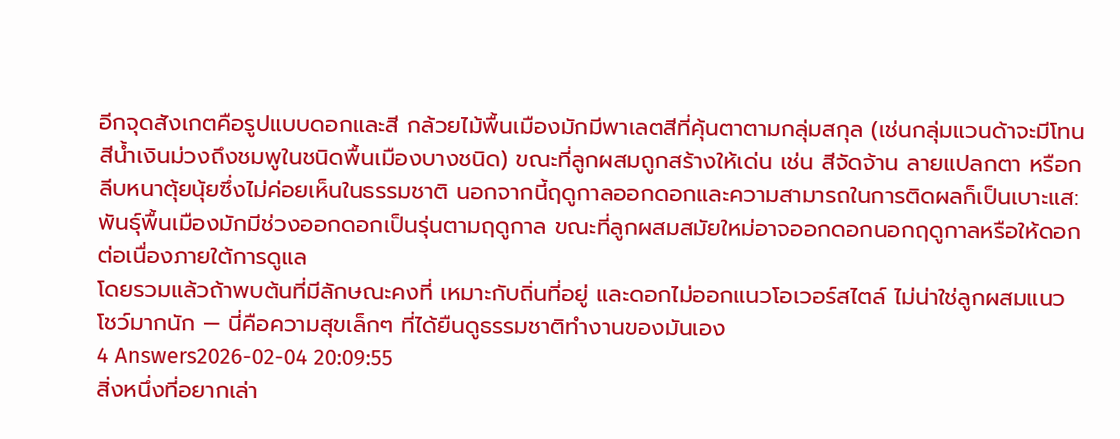อีกจุดสังเกตคือรูปแบบดอกและสี กล้วยไม้พื้นเมืองมักมีพาเลตสีที่คุ้นตาตามกลุ่มสกุล (เช่นกลุ่มแวนด้าจะมีโทนสีน้ำเงินม่วงถึงชมพูในชนิดพื้นเมืองบางชนิด) ขณะที่ลูกผสมถูกสร้างให้เด่น เช่น สีจัดจ้าน ลายแปลกตา หรือกลีบหนาตุ้ยนุ้ยซึ่งไม่ค่อยเห็นในธรรมชาติ นอกจากนี้ฤดูกาลออกดอกและความสามารถในการติดผลก็เป็นเบาะแส: พันธุ์พื้นเมืองมักมีช่วงออกดอกเป็นรุ่นตามฤดูกาล ขณะที่ลูกผสมสมัยใหม่อาจออกดอกนอกฤดูกาลหรือให้ดอกต่อเนื่องภายใต้การดูแล
โดยรวมแล้วถ้าพบต้นที่มีลักษณะคงที่ เหมาะกับถิ่นที่อยู่ และดอกไม่ออกแนวโอเวอร์สไตล์ ไม่น่าใช่ลูกผสมแนวโชว์มากนัก — นี่คือความสุขเล็กๆ ที่ได้ยืนดูธรรมชาติทำงานของมันเอง
4 Answers2026-02-04 20:09:55
สิ่งหนึ่งที่อยากเล่า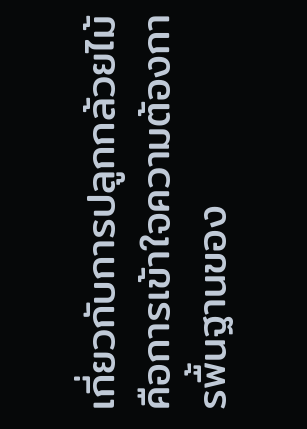เกี่ยวกับการปลูกกล้วยไม้คือการเข้าใจความต้องการพื้นฐานของ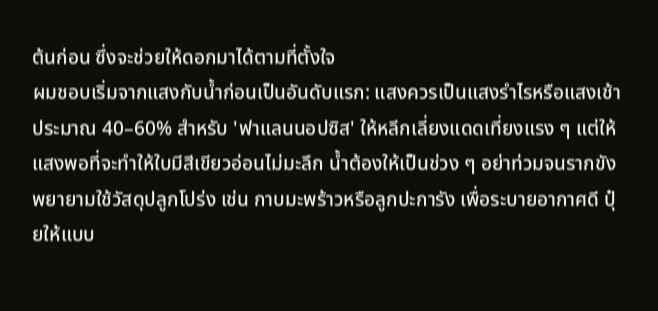ต้นก่อน ซึ่งจะช่วยให้ดอกมาได้ตามที่ตั้งใจ
ผมชอบเริ่มจากแสงกับน้ำก่อนเป็นอันดับแรก: แสงควรเป็นแสงรำไรหรือแสงเช้าประมาณ 40–60% สำหรับ 'ฟาแลนนอปซิส' ให้หลีกเลี่ยงแดดเที่ยงแรง ๆ แต่ให้แสงพอที่จะทำให้ใบมีสีเขียวอ่อนไม่มะลึก น้ำต้องให้เป็นช่วง ๆ อย่าท่วมจนรากขัง พยายามใช้วัสดุปลูกโปร่ง เช่น กาบมะพร้าวหรือลูกปะการัง เพื่อระบายอากาศดี ปุ๋ยให้แบบ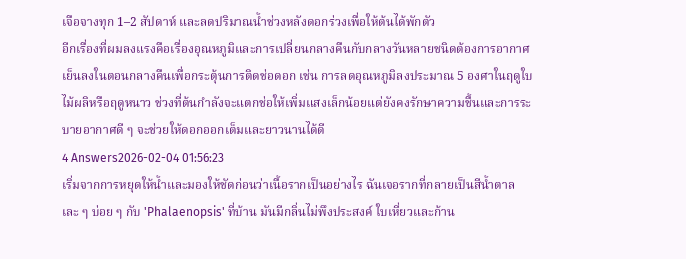เจือจางทุก 1–2 สัปดาห์ และลดปริมาณน้ำช่วงหลังดอกร่วงเพื่อให้ต้นได้พักตัว
อีกเรื่องที่ผมลงแรงคือเรื่องอุณหภูมิและการเปลี่ยนกลางคืนกับกลางวันหลายชนิดต้องการอากาศเย็นลงในตอนกลางคืนเพื่อกระตุ้นการติดช่อดอก เช่น การลดอุณหภูมิลงประมาณ 5 องศาในฤดูใบไม้ผลิหรือฤดูหนาว ช่วงที่ต้นกำลังจะแตกช่อให้เพิ่มแสงเล็กน้อยแต่ยังคงรักษาความชื้นและการระบายอากาศดี ๆ จะช่วยให้ดอกออกเต็มและยาวนานได้ดี
4 Answers2026-02-04 01:56:23
เริ่มจากการหยุดให้น้ำและมองให้ชัดก่อนว่าเนื้อรากเป็นอย่างไร ฉันเจอรากที่กลายเป็นสีน้ำตาลเละ ๆ บ่อย ๆ กับ 'Phalaenopsis' ที่บ้าน มันมีกลิ่นไม่พึงประสงค์ ใบเหี่ยวและก้าน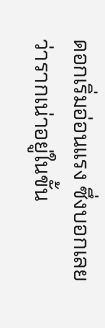ดอกเริ่มอ่อนแรง ซึ่งบอกเลยว่ารากเน่าอยู่ในขั้น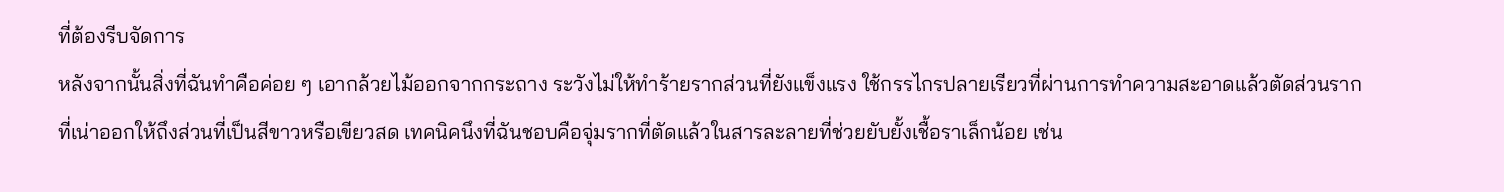ที่ต้องรีบจัดการ
หลังจากนั้นสิ่งที่ฉันทำคือค่อย ๆ เอากล้วยไม้ออกจากกระถาง ระวังไม่ให้ทำร้ายรากส่วนที่ยังแข็งแรง ใช้กรรไกรปลายเรียวที่ผ่านการทำความสะอาดแล้วตัดส่วนรากที่เน่าออกให้ถึงส่วนที่เป็นสีขาวหรือเขียวสด เทคนิคนึงที่ฉันชอบคือจุ่มรากที่ตัดแล้วในสารละลายที่ช่วยยับยั้งเชื้อราเล็กน้อย เช่น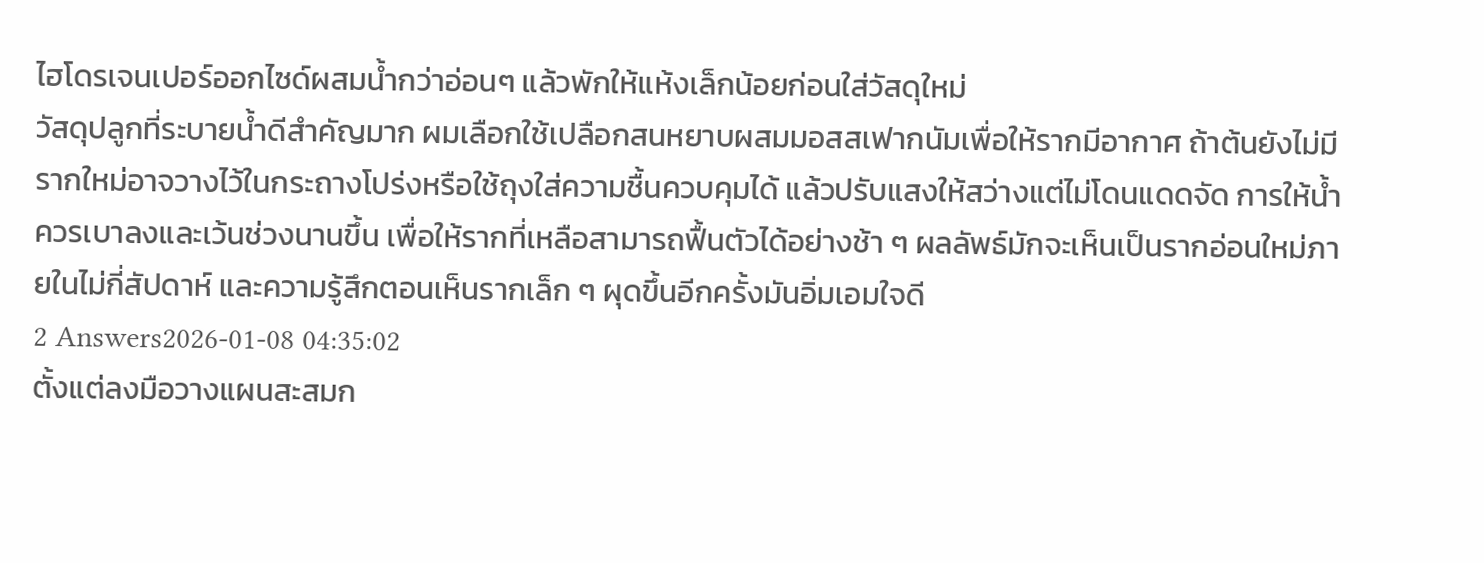ไฮโดรเจนเปอร์ออกไซด์ผสมน้ำกว่าอ่อนๆ แล้วพักให้แห้งเล็กน้อยก่อนใส่วัสดุใหม่
วัสดุปลูกที่ระบายน้ำดีสำคัญมาก ผมเลือกใช้เปลือกสนหยาบผสมมอสสเฟากนัมเพื่อให้รากมีอากาศ ถ้าต้นยังไม่มีรากใหม่อาจวางไว้ในกระถางโปร่งหรือใช้ถุงใส่ความชื้นควบคุมได้ แล้วปรับแสงให้สว่างแต่ไม่โดนแดดจัด การให้น้ำควรเบาลงและเว้นช่วงนานขึ้น เพื่อให้รากที่เหลือสามารถฟื้นตัวได้อย่างช้า ๆ ผลลัพธ์มักจะเห็นเป็นรากอ่อนใหม่ภายในไม่กี่สัปดาห์ และความรู้สึกตอนเห็นรากเล็ก ๆ ผุดขึ้นอีกครั้งมันอิ่มเอมใจดี
2 Answers2026-01-08 04:35:02
ตั้งแต่ลงมือวางแผนสะสมก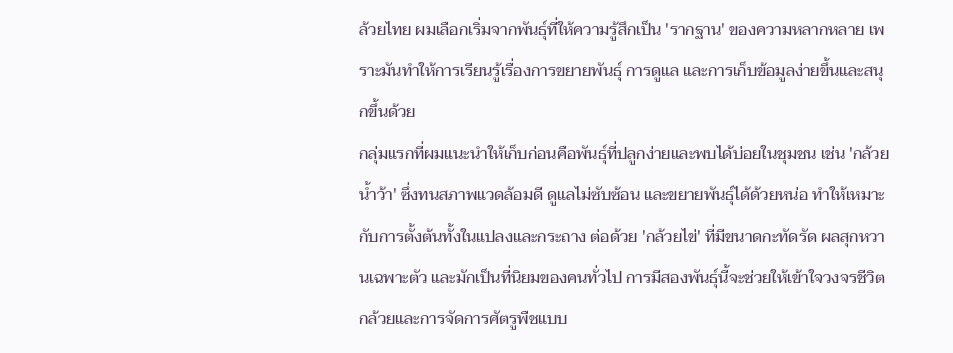ล้วยไทย ผมเลือกเริ่มจากพันธุ์ที่ให้ความรู้สึกเป็น 'รากฐาน' ของความหลากหลาย เพราะมันทำให้การเรียนรู้เรื่องการขยายพันธุ์ การดูแล และการเก็บข้อมูลง่ายขึ้นและสนุกขึ้นด้วย
กลุ่มแรกที่ผมแนะนำให้เก็บก่อนคือพันธุ์ที่ปลูกง่ายและพบได้บ่อยในชุมชน เช่น 'กล้วยน้ำว้า' ซึ่งทนสภาพแวดล้อมดี ดูแลไม่ซับซ้อน และขยายพันธุ์ได้ด้วยหน่อ ทำให้เหมาะกับการตั้งต้นทั้งในแปลงและกระถาง ต่อด้วย 'กล้วยไข่' ที่มีขนาดกะทัดรัด ผลสุกหวานเฉพาะตัว และมักเป็นที่นิยมของคนทั่วไป การมีสองพันธุ์นี้จะช่วยให้เข้าใจวงจรชีวิตกล้วยและการจัดการศัตรูพืชแบบ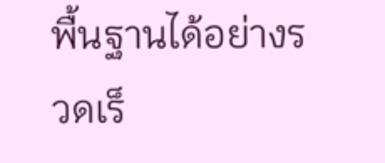พื้นฐานได้อย่างรวดเร็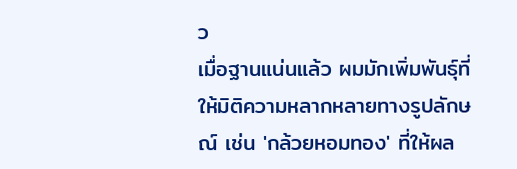ว
เมื่อฐานแน่นแล้ว ผมมักเพิ่มพันธุ์ที่ให้มิติความหลากหลายทางรูปลักษณ์ เช่น 'กล้วยหอมทอง' ที่ให้ผล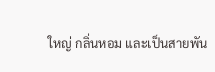ใหญ่ กลิ่นหอม และเป็นสายพัน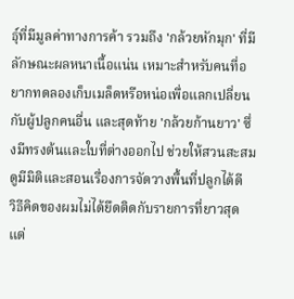ธุ์ที่มีมูลค่าทางการค้า รวมถึง 'กล้วยหักมุก' ที่มีลักษณะผลหนาเนื้อแน่น เหมาะสำหรับคนที่อยากทดลองเก็บเมล็ดหรือหน่อเพื่อแลกเปลี่ยนกับผู้ปลูกคนอื่น และสุดท้าย 'กล้วยก้านยาว' ซึ่งมีทรงต้นและใบที่ต่างออกไป ช่วยให้สวนสะสมดูมีมิติและสอนเรื่องการจัดวางพื้นที่ปลูกได้ดี
วิธีคิดของผมไม่ได้ยึดติดกับรายการที่ยาวสุด แต่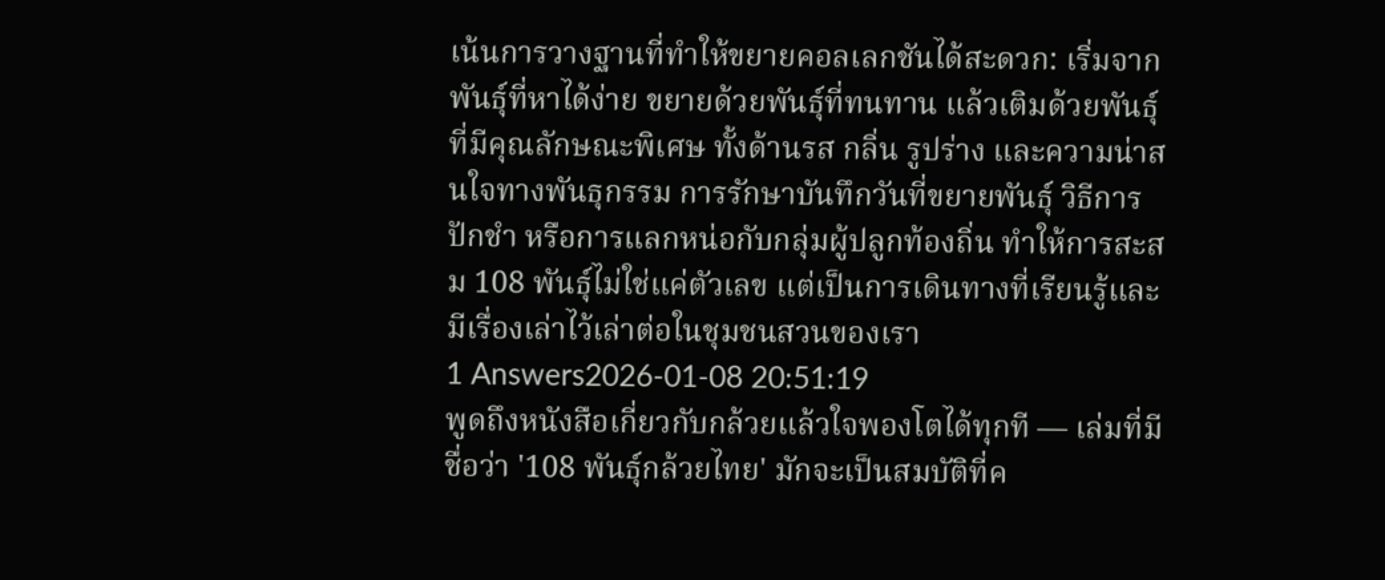เน้นการวางฐานที่ทำให้ขยายคอลเลกชันได้สะดวก: เริ่มจากพันธุ์ที่หาได้ง่าย ขยายด้วยพันธุ์ที่ทนทาน แล้วเติมด้วยพันธุ์ที่มีคุณลักษณะพิเศษ ทั้งด้านรส กลิ่น รูปร่าง และความน่าสนใจทางพันธุกรรม การรักษาบันทึกวันที่ขยายพันธุ์ วิธีการปักชำ หรือการแลกหน่อกับกลุ่มผู้ปลูกท้องถิ่น ทำให้การสะสม 108 พันธุ์ไม่ใช่แค่ตัวเลข แต่เป็นการเดินทางที่เรียนรู้และมีเรื่องเล่าไว้เล่าต่อในชุมชนสวนของเรา
1 Answers2026-01-08 20:51:19
พูดถึงหนังสือเกี่ยวกับกล้วยแล้วใจพองโตได้ทุกที — เล่มที่มีชื่อว่า '108 พันธุ์กล้วยไทย' มักจะเป็นสมบัติที่ค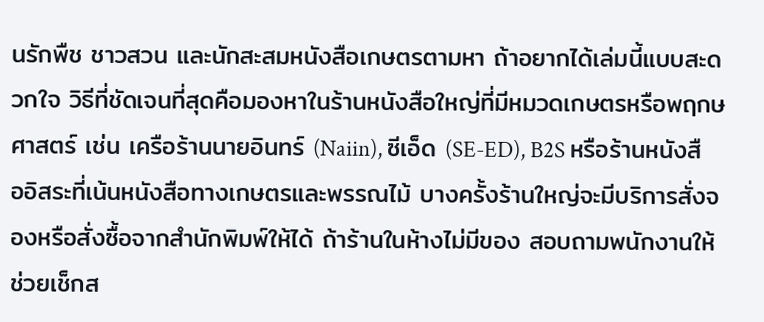นรักพืช ชาวสวน และนักสะสมหนังสือเกษตรตามหา ถ้าอยากได้เล่มนี้แบบสะดวกใจ วิธีที่ชัดเจนที่สุดคือมองหาในร้านหนังสือใหญ่ที่มีหมวดเกษตรหรือพฤกษศาสตร์ เช่น เครือร้านนายอินทร์ (Naiin), ซีเอ็ด (SE-ED), B2S หรือร้านหนังสืออิสระที่เน้นหนังสือทางเกษตรและพรรณไม้ บางครั้งร้านใหญ่จะมีบริการสั่งจองหรือสั่งซื้อจากสำนักพิมพ์ให้ได้ ถ้าร้านในห้างไม่มีของ สอบถามพนักงานให้ช่วยเช็กส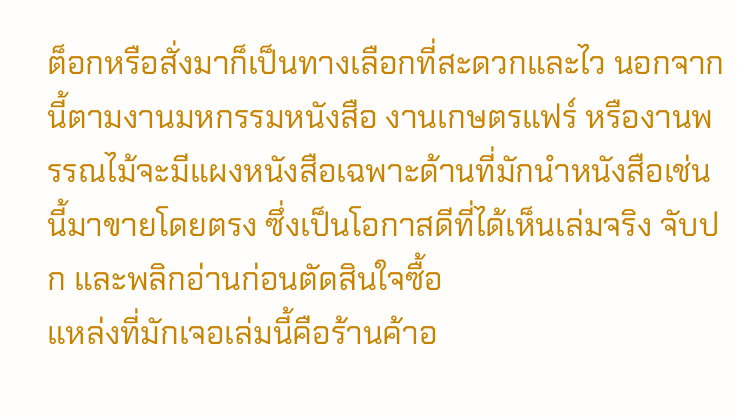ต็อกหรือสั่งมาก็เป็นทางเลือกที่สะดวกและไว นอกจากนี้ตามงานมหกรรมหนังสือ งานเกษตรแฟร์ หรืองานพรรณไม้จะมีแผงหนังสือเฉพาะด้านที่มักนำหนังสือเช่นนี้มาขายโดยตรง ซึ่งเป็นโอกาสดีที่ได้เห็นเล่มจริง จับปก และพลิกอ่านก่อนตัดสินใจซื้อ
แหล่งที่มักเจอเล่มนี้คือร้านค้าอ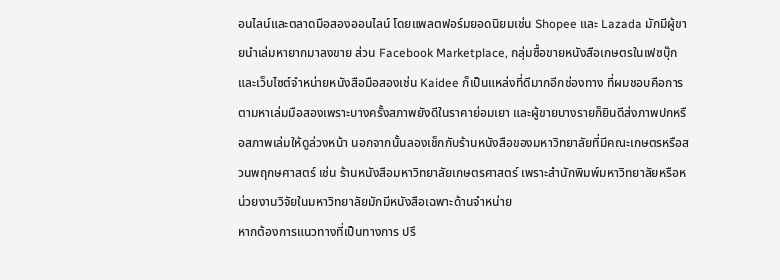อนไลน์และตลาดมือสองออนไลน์ โดยแพลตฟอร์มยอดนิยมเช่น Shopee และ Lazada มักมีผู้ขายนำเล่มหายากมาลงขาย ส่วน Facebook Marketplace, กลุ่มซื้อขายหนังสือเกษตรในเฟซบุ๊ก และเว็บไซต์จำหน่ายหนังสือมือสองเช่น Kaidee ก็เป็นแหล่งที่ดีมากอีกช่องทาง ที่ผมชอบคือการตามหาเล่มมือสองเพราะบางครั้งสภาพยังดีในราคาย่อมเยา และผู้ขายบางรายก็ยินดีส่งภาพปกหรือสภาพเล่มให้ดูล่วงหน้า นอกจากนั้นลองเช็กกับร้านหนังสือของมหาวิทยาลัยที่มีคณะเกษตรหรือสวนพฤกษศาสตร์ เช่น ร้านหนังสือมหาวิทยาลัยเกษตรศาสตร์ เพราะสำนักพิมพ์มหาวิทยาลัยหรือหน่วยงานวิจัยในมหาวิทยาลัยมักมีหนังสือเฉพาะด้านจำหน่าย
หากต้องการแนวทางที่เป็นทางการ ปรึ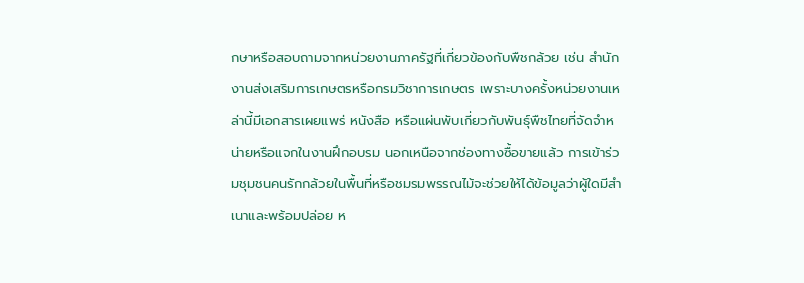กษาหรือสอบถามจากหน่วยงานภาครัฐที่เกี่ยวข้องกับพืชกล้วย เช่น สำนักงานส่งเสริมการเกษตรหรือกรมวิชาการเกษตร เพราะบางครั้งหน่วยงานเหล่านี้มีเอกสารเผยแพร่ หนังสือ หรือแผ่นพับเกี่ยวกับพันธุ์พืชไทยที่จัดจำหน่ายหรือแจกในงานฝึกอบรม นอกเหนือจากช่องทางซื้อขายแล้ว การเข้าร่วมชุมชนคนรักกล้วยในพื้นที่หรือชมรมพรรณไม้จะช่วยให้ได้ข้อมูลว่าผู้ใดมีสำเนาและพร้อมปล่อย ห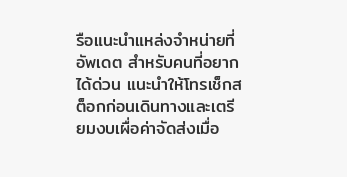รือแนะนำแหล่งจำหน่ายที่อัพเดต สำหรับคนที่อยากได้ด่วน แนะนำให้โทรเช็กสต็อกก่อนเดินทางและเตรียมงบเผื่อค่าจัดส่งเมื่อ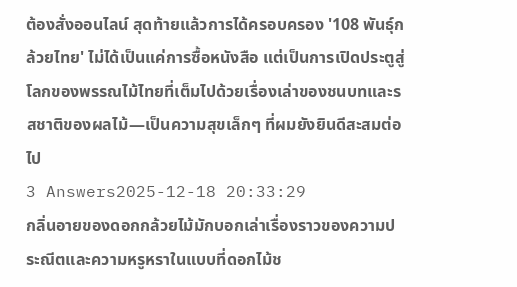ต้องสั่งออนไลน์ สุดท้ายแล้วการได้ครอบครอง '108 พันธุ์กล้วยไทย' ไม่ได้เป็นแค่การซื้อหนังสือ แต่เป็นการเปิดประตูสู่โลกของพรรณไม้ไทยที่เต็มไปด้วยเรื่องเล่าของชนบทและรสชาติของผลไม้—เป็นความสุขเล็กๆ ที่ผมยังยินดีสะสมต่อไป
3 Answers2025-12-18 20:33:29
กลิ่นอายของดอกกล้วยไม้มักบอกเล่าเรื่องราวของความประณีตและความหรูหราในแบบที่ดอกไม้ช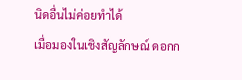นิดอื่นไม่ค่อยทำได้
เมื่อมองในเชิงสัญลักษณ์ ดอกก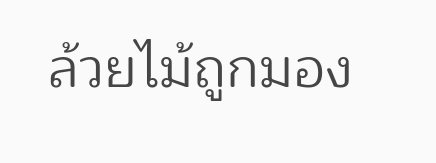ล้วยไม้ถูกมอง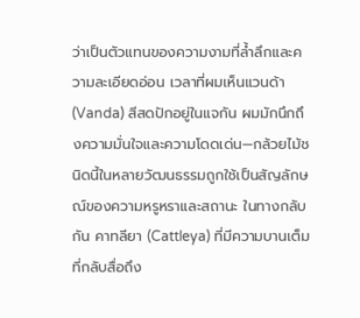ว่าเป็นตัวแทนของความงามที่ล้ำลึกและความละเอียดอ่อน เวลาที่ผมเห็นแวนด้า (Vanda) สีสดปักอยู่ในแจกัน ผมมักนึกถึงความมั่นใจและความโดดเด่น—กล้วยไม้ชนิดนี้ในหลายวัฒนธรรมถูกใช้เป็นสัญลักษณ์ของความหรูหราและสถานะ ในทางกลับกัน คาทลียา (Cattleya) ที่มีความบานเต็มที่กลับสื่อถึง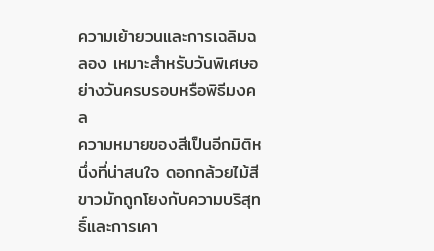ความเย้ายวนและการเฉลิมฉลอง เหมาะสำหรับวันพิเศษอย่างวันครบรอบหรือพิธีมงคล
ความหมายของสีเป็นอีกมิติหนึ่งที่น่าสนใจ ดอกกล้วยไม้สีขาวมักถูกโยงกับความบริสุทธิ์และการเคา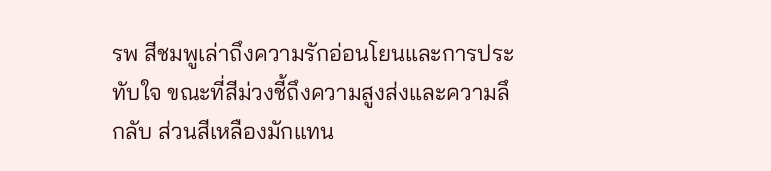รพ สีชมพูเล่าถึงความรักอ่อนโยนและการประทับใจ ขณะที่สีม่วงชี้ถึงความสูงส่งและความลึกลับ ส่วนสีเหลืองมักแทน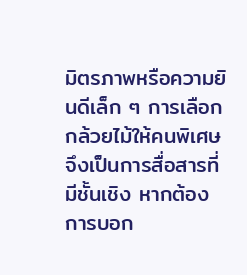มิตรภาพหรือความยินดีเล็ก ๆ การเลือกกล้วยไม้ให้คนพิเศษจึงเป็นการสื่อสารที่มีชั้นเชิง หากต้องการบอก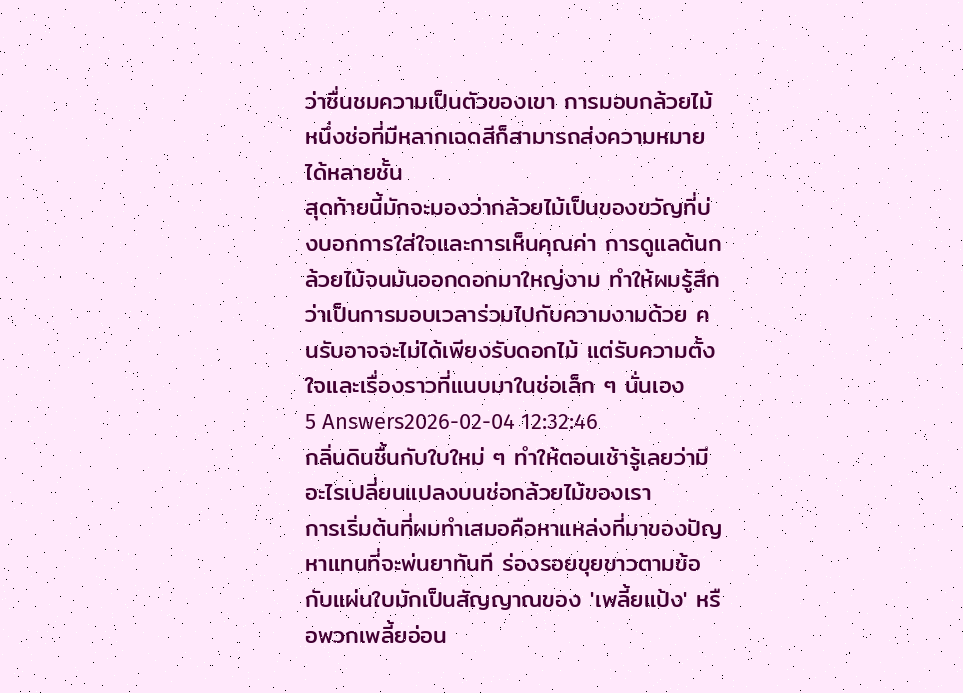ว่าชื่นชมความเป็นตัวของเขา การมอบกล้วยไม้หนึ่งช่อที่มีหลากเฉดสีก็สามารถส่งความหมายได้หลายชั้น
สุดท้ายนี้มักจะมองว่ากล้วยไม้เป็นของขวัญที่บ่งบอกการใส่ใจและการเห็นคุณค่า การดูแลต้นกล้วยไม้จนมันออกดอกมาใหญ่งาม ทำให้ผมรู้สึกว่าเป็นการมอบเวลาร่วมไปกับความงามด้วย คนรับอาจจะไม่ได้เพียงรับดอกไม้ แต่รับความตั้งใจและเรื่องราวที่แนบมาในช่อเล็ก ๆ นั่นเอง
5 Answers2026-02-04 12:32:46
กลิ่นดินชื้นกับใบใหม่ ๆ ทำให้ตอนเช้ารู้เลยว่ามีอะไรเปลี่ยนแปลงบนช่อกล้วยไม้ของเรา
การเริ่มต้นที่ผมทำเสมอคือหาแหล่งที่มาของปัญหาแทนที่จะพ่นยาทันที ร่องรอยขุยขาวตามข้อกับแผ่นใบมักเป็นสัญญาณของ 'เพลี้ยแป้ง' หรือพวกเพลี้ยอ่อน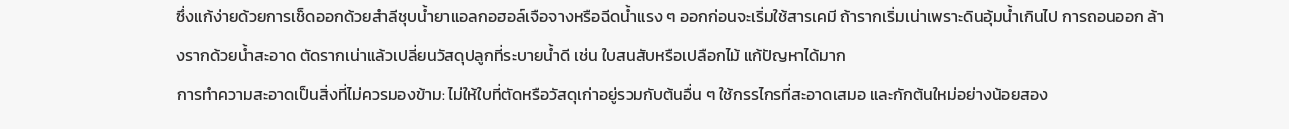ซึ่งแก้ง่ายด้วยการเช็ดออกด้วยสำลีชุบน้ำยาแอลกอฮอล์เจือจางหรือฉีดน้ำแรง ๆ ออกก่อนจะเริ่มใช้สารเคมี ถ้ารากเริ่มเน่าเพราะดินอุ้มน้ำเกินไป การถอนออก ล้างรากด้วยน้ำสะอาด ตัดรากเน่าแล้วเปลี่ยนวัสดุปลูกที่ระบายน้ำดี เช่น ใบสนสับหรือเปลือกไม้ แก้ปัญหาได้มาก
การทำความสะอาดเป็นสิ่งที่ไม่ควรมองข้าม: ไม่ให้ใบที่ตัดหรือวัสดุเก่าอยู่รวมกับต้นอื่น ๆ ใช้กรรไกรที่สะอาดเสมอ และกักต้นใหม่อย่างน้อยสอง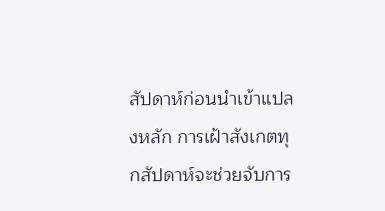สัปดาห์ก่อนนำเข้าแปลงหลัก การเฝ้าสังเกตทุกสัปดาห์จะช่วยจับการ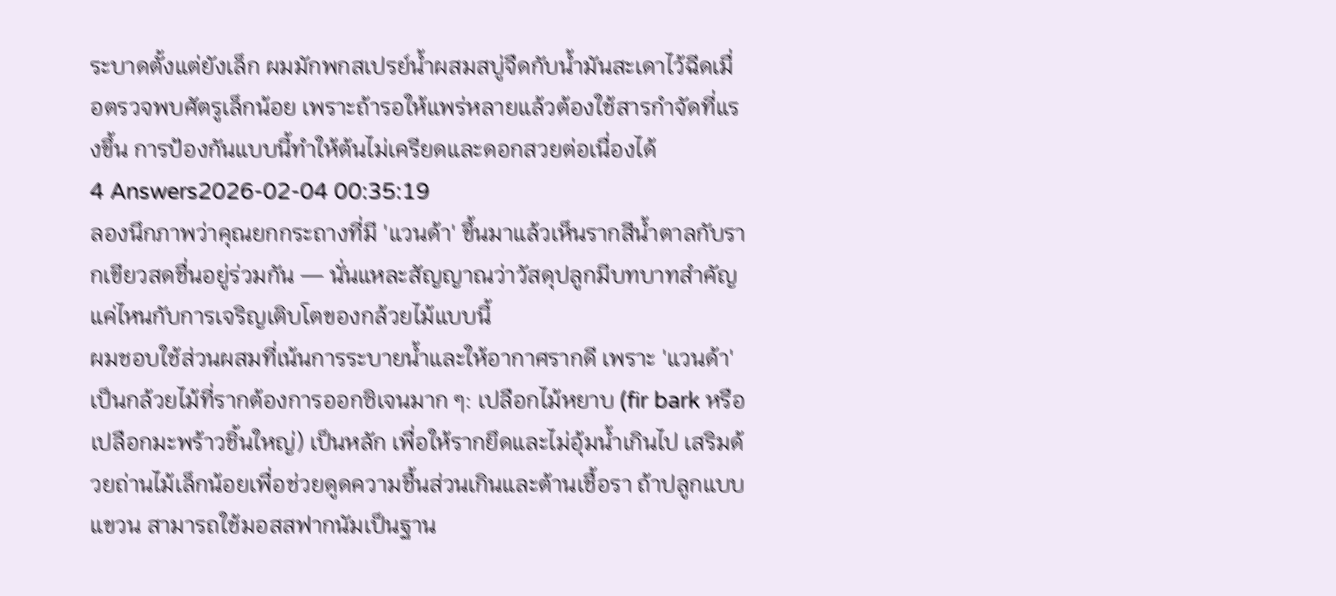ระบาดตั้งแต่ยังเล็ก ผมมักพกสเปรย์น้ำผสมสบู่จืดกับน้ำมันสะเดาไว้ฉีดเมื่อตรวจพบศัตรูเล็กน้อย เพราะถ้ารอให้แพร่หลายแล้วต้องใช้สารกำจัดที่แรงขึ้น การป้องกันแบบนี้ทำให้ต้นไม่เครียดและดอกสวยต่อเนื่องได้
4 Answers2026-02-04 00:35:19
ลองนึกภาพว่าคุณยกกระถางที่มี 'แวนด้า' ขึ้นมาแล้วเห็นรากสีน้ำตาลกับรากเขียวสดชื่นอยู่ร่วมกัน — นั่นแหละสัญญาณว่าวัสดุปลูกมีบทบาทสำคัญแค่ไหนกับการเจริญเติบโตของกล้วยไม้แบบนี้
ผมชอบใช้ส่วนผสมที่เน้นการระบายน้ำและให้อากาศรากดี เพราะ 'แวนด้า' เป็นกล้วยไม้ที่รากต้องการออกซิเจนมาก ๆ: เปลือกไม้หยาบ (fir bark หรือเปลือกมะพร้าวชิ้นใหญ่) เป็นหลัก เพื่อให้รากยึดและไม่อุ้มน้ำเกินไป เสริมด้วยถ่านไม้เล็กน้อยเพื่อช่วยดูดความชื้นส่วนเกินและต้านเชื้อรา ถ้าปลูกแบบแขวน สามารถใช้มอสสฟากนัมเป็นฐาน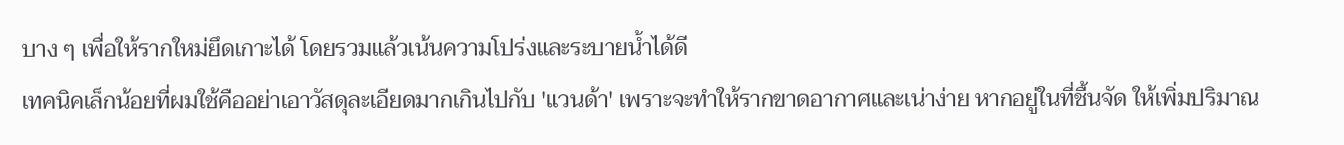บาง ๆ เพื่อให้รากใหม่ยึดเกาะได้ โดยรวมแล้วเน้นความโปร่งและระบายน้ำได้ดี
เทคนิคเล็กน้อยที่ผมใช้คืออย่าเอาวัสดุละเอียดมากเกินไปกับ 'แวนด้า' เพราะจะทำให้รากขาดอากาศและเน่าง่าย หากอยู่ในที่ชื้นจัด ให้เพิ่มปริมาณ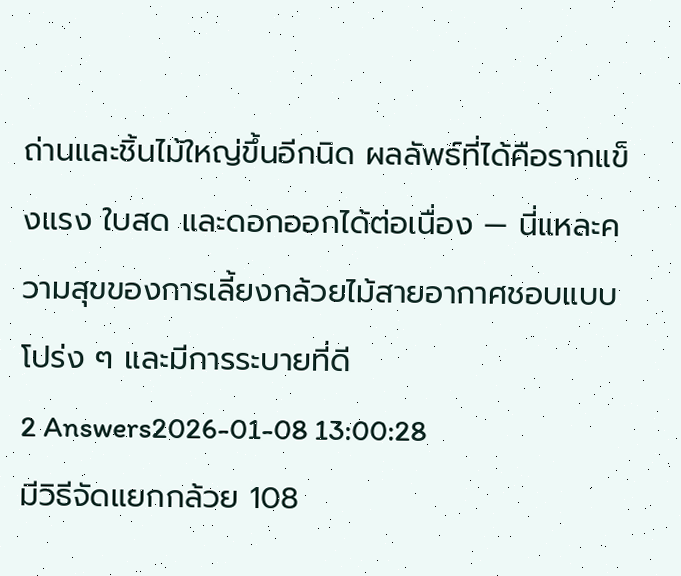ถ่านและชิ้นไม้ใหญ่ขึ้นอีกนิด ผลลัพธ์ที่ได้คือรากแข็งแรง ใบสด และดอกออกได้ต่อเนื่อง — นี่แหละความสุขของการเลี้ยงกล้วยไม้สายอากาศชอบแบบโปร่ง ๆ และมีการระบายที่ดี
2 Answers2026-01-08 13:00:28
มีวิธีจัดแยกกล้วย 108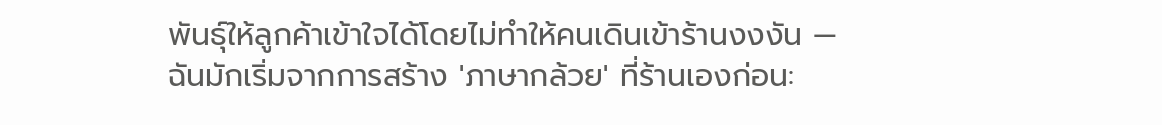พันธุ์ให้ลูกค้าเข้าใจได้โดยไม่ทำให้คนเดินเข้าร้านงงงัน — ฉันมักเริ่มจากการสร้าง 'ภาษากล้วย' ที่ร้านเองก่อน: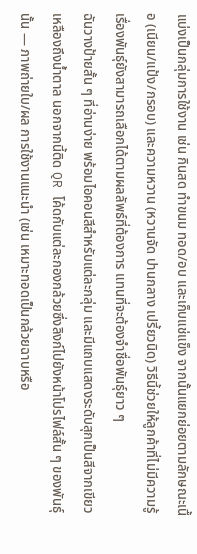แบ่งเป็นกลุ่มการใช้งาน เช่น กินสด ทำขนม ทอด/อบ และเก็บแช่แข็ง จากนั้นแยกย่อยตามลักษณะเนื้อ (เนียน/แป้ง/กรอบ) และความหวาน (หวานจัด ปานกลาง เปรี้ยวนิด) วิธีนี้ช่วยให้ลูกค้าที่ไม่มีความรู้เรื่องพันธุ์ยังสามารถเลือกได้ตามผลลัพธ์ที่ต้องการ แทนที่จะต้องจำชื่อพันธุ์ยาว ๆ
ฉันวางป้ายสั้น ๆ ที่อ่านง่าย พร้อมไอคอนสีสำหรับแต่ละกลุ่ม และมีแถบแสดงระดับสุกเป็นสีจากเขียวเหลืองถึงน้ำตาล นอกจากนี้ติด QR โค้ดกับแต่ละกองกล้วยซึ่งลิงก์ไปยังหน้าโปรไฟล์สั้น ๆ ของพันธุ์นั้น — ภาพถ่ายใบ/ผล การใช้งานแนะนำ (เช่น เหมาะทอดเป็นกล้วยฉาบหรือ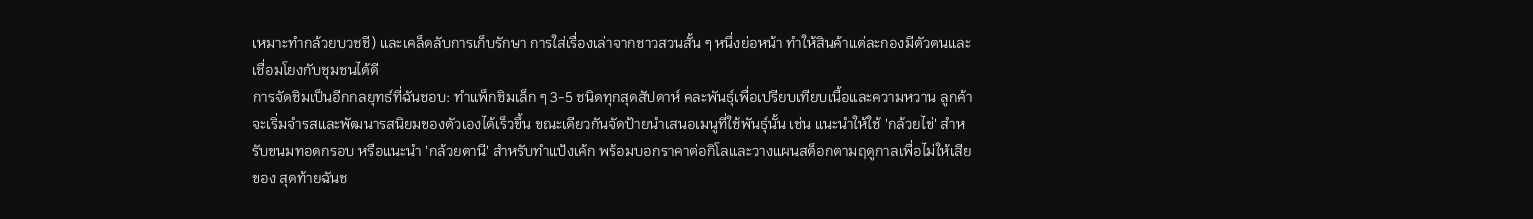เหมาะทำกล้วยบวชชี) และเคล็ดลับการเก็บรักษา การใส่เรื่องเล่าจากชาวสวนสั้น ๆ หนึ่งย่อหน้า ทำให้สินค้าแต่ละกองมีตัวตนและเชื่อมโยงกับชุมชนได้ดี
การจัดชิมเป็นอีกกลยุทธ์ที่ฉันชอบ: ทำแพ็กชิมเล็ก ๆ 3-5 ชนิดทุกสุดสัปดาห์ คละพันธุ์เพื่อเปรียบเทียบเนื้อและความหวาน ลูกค้าจะเริ่มจำรสและพัฒนารสนิยมของตัวเองได้เร็วขึ้น ขณะเดียวกันจัดป้ายนำเสนอเมนูที่ใช้พันธุ์นั้น เช่น แนะนำให้ใช้ 'กล้วยไข่' สำหรับขนมทอดกรอบ หรือแนะนำ 'กล้วยตานี' สำหรับทำแป้งเค้ก พร้อมบอกราคาต่อกิโลและวางแผนสต็อกตามฤดูกาลเพื่อไม่ให้เสียของ สุดท้ายฉันช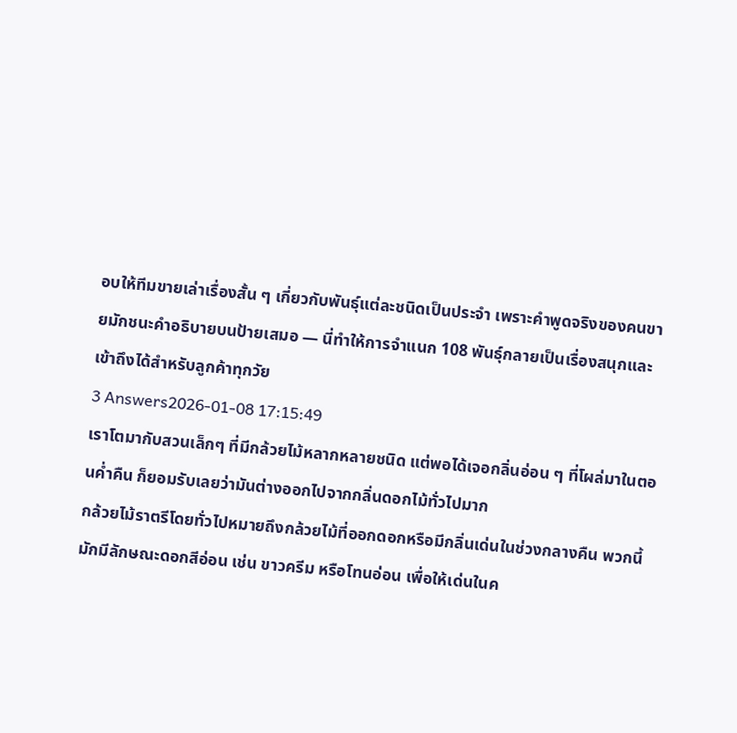อบให้ทีมขายเล่าเรื่องสั้น ๆ เกี่ยวกับพันธุ์แต่ละชนิดเป็นประจำ เพราะคำพูดจริงของคนขายมักชนะคำอธิบายบนป้ายเสมอ — นี่ทำให้การจำแนก 108 พันธุ์กลายเป็นเรื่องสนุกและเข้าถึงได้สำหรับลูกค้าทุกวัย
3 Answers2026-01-08 17:15:49
เราโตมากับสวนเล็กๆ ที่มีกล้วยไม้หลากหลายชนิด แต่พอได้เจอกลิ่นอ่อน ๆ ที่โผล่มาในตอนค่ำคืน ก็ยอมรับเลยว่ามันต่างออกไปจากกลิ่นดอกไม้ทั่วไปมาก
กล้วยไม้ราตรีโดยทั่วไปหมายถึงกล้วยไม้ที่ออกดอกหรือมีกลิ่นเด่นในช่วงกลางคืน พวกนี้มักมีลักษณะดอกสีอ่อน เช่น ขาวครีม หรือโทนอ่อน เพื่อให้เด่นในค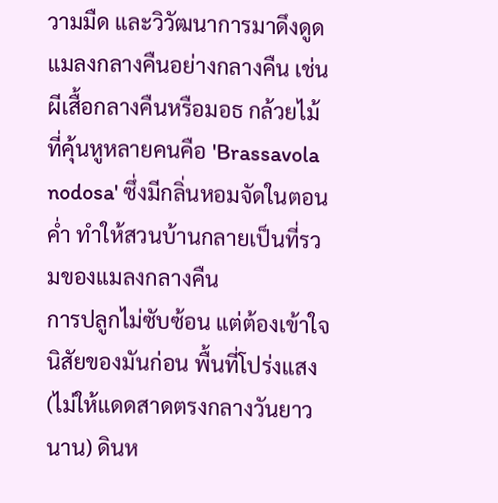วามมืด และวิวัฒนาการมาดึงดูดแมลงกลางคืนอย่างกลางคืน เช่น ผีเสื้อกลางคืนหรือมอธ กล้วยไม้ที่คุ้นหูหลายคนคือ 'Brassavola nodosa' ซึ่งมีกลิ่นหอมจัดในตอนค่ำ ทำให้สวนบ้านกลายเป็นที่รวมของแมลงกลางคืน
การปลูกไม่ซับซ้อน แต่ต้องเข้าใจนิสัยของมันก่อน พื้นที่โปร่งแสง (ไม่ให้แดดสาดตรงกลางวันยาวนาน) ดินห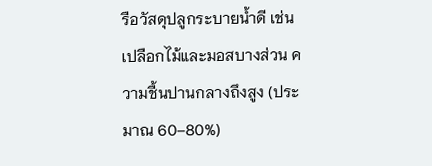รือวัสดุปลูกระบายน้ำดี เช่นเปลือกไม้และมอสบางส่วน ความชื้นปานกลางถึงสูง (ประมาณ 60–80%)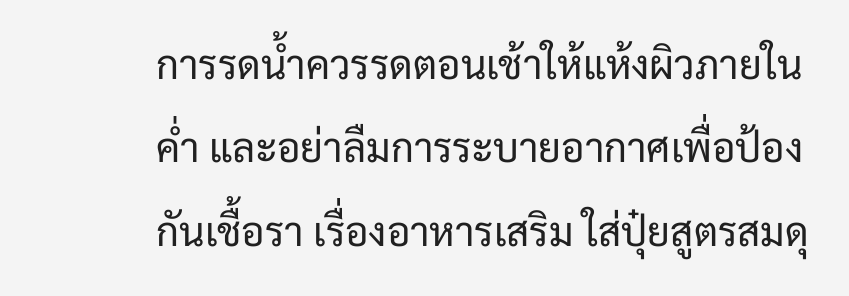การรดน้ำควรรดตอนเช้าให้แห้งผิวภายในค่ำ และอย่าลืมการระบายอากาศเพื่อป้องกันเชื้อรา เรื่องอาหารเสริม ใส่ปุ๋ยสูตรสมดุ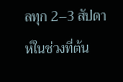ลทุก 2–3 สัปดาห์ในช่วงที่ต้น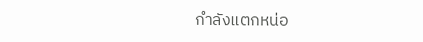กำลังแตกหน่อ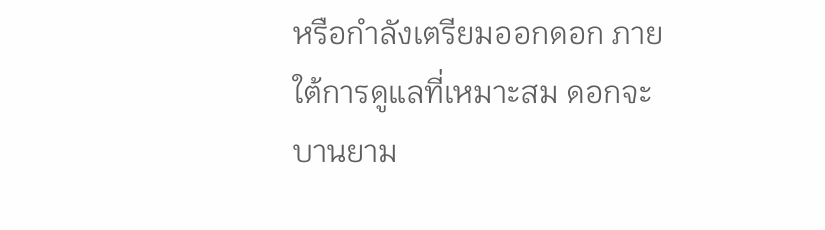หรือกำลังเตรียมออกดอก ภายใต้การดูแลที่เหมาะสม ดอกจะบานยาม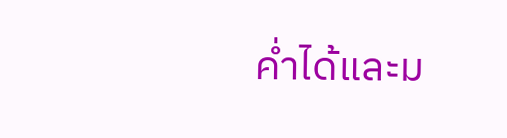ค่ำได้และม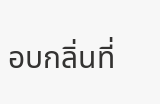อบกลิ่นที่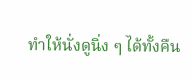ทำให้นั่งดูนิ่ง ๆ ได้ทั้งคืน